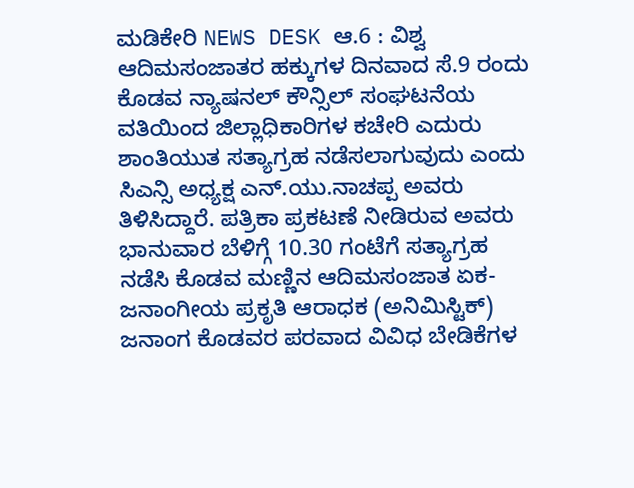ಮಡಿಕೇರಿ NEWS DESK ಆ.6 : ವಿಶ್ವ ಆದಿಮಸಂಜಾತರ ಹಕ್ಕುಗಳ ದಿನವಾದ ಸೆ.9 ರಂದು ಕೊಡವ ನ್ಯಾಷನಲ್ ಕೌನ್ಸಿಲ್ ಸಂಘಟನೆಯ ವತಿಯಿಂದ ಜಿಲ್ಲಾಧಿಕಾರಿಗಳ ಕಚೇರಿ ಎದುರು ಶಾಂತಿಯುತ ಸತ್ಯಾಗ್ರಹ ನಡೆಸಲಾಗುವುದು ಎಂದು ಸಿಎನ್ಸಿ ಅಧ್ಯಕ್ಷ ಎನ್.ಯು.ನಾಚಪ್ಪ ಅವರು ತಿಳಿಸಿದ್ದಾರೆ. ಪತ್ರಿಕಾ ಪ್ರಕಟಣೆ ನೀಡಿರುವ ಅವರು ಭಾನುವಾರ ಬೆಳಿಗ್ಗೆ 10.30 ಗಂಟೆಗೆ ಸತ್ಯಾಗ್ರಹ ನಡೆಸಿ ಕೊಡವ ಮಣ್ಣಿನ ಆದಿಮಸಂಜಾತ ಏಕ-ಜನಾಂಗೀಯ ಪ್ರಕೃತಿ ಆರಾಧಕ (ಅನಿಮಿಸ್ಟಿಕ್) ಜನಾಂಗ ಕೊಡವರ ಪರವಾದ ವಿವಿಧ ಬೇಡಿಕೆಗಳ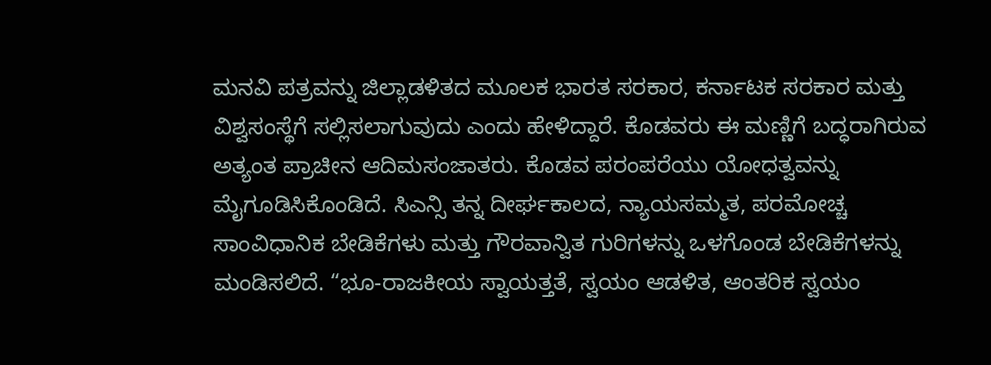ಮನವಿ ಪತ್ರವನ್ನು ಜಿಲ್ಲಾಡಳಿತದ ಮೂಲಕ ಭಾರತ ಸರಕಾರ, ಕರ್ನಾಟಕ ಸರಕಾರ ಮತ್ತು ವಿಶ್ವಸಂಸ್ಥೆಗೆ ಸಲ್ಲಿಸಲಾಗುವುದು ಎಂದು ಹೇಳಿದ್ದಾರೆ. ಕೊಡವರು ಈ ಮಣ್ಣಿಗೆ ಬದ್ಧರಾಗಿರುವ ಅತ್ಯಂತ ಪ್ರಾಚೀನ ಆದಿಮಸಂಜಾತರು. ಕೊಡವ ಪರಂಪರೆಯು ಯೋಧತ್ವವನ್ನು ಮೈಗೂಡಿಸಿಕೊಂಡಿದೆ. ಸಿಎನ್ಸಿ ತನ್ನ ದೀರ್ಘಕಾಲದ, ನ್ಯಾಯಸಮ್ಮತ, ಪರಮೋಚ್ಚ ಸಾಂವಿಧಾನಿಕ ಬೇಡಿಕೆಗಳು ಮತ್ತು ಗೌರವಾನ್ವಿತ ಗುರಿಗಳನ್ನು ಒಳಗೊಂಡ ಬೇಡಿಕೆಗಳನ್ನು ಮಂಡಿಸಲಿದೆ. “ಭೂ-ರಾಜಕೀಯ ಸ್ವಾಯತ್ತತೆ, ಸ್ವಯಂ ಆಡಳಿತ, ಆಂತರಿಕ ಸ್ವಯಂ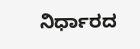ನಿರ್ಧಾರದ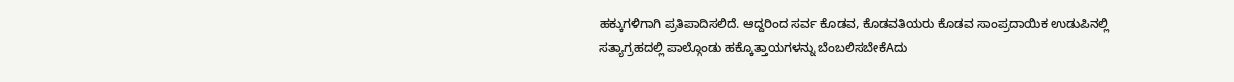ಹಕ್ಕುಗಳಿಗಾಗಿ ಪ್ರತಿಪಾದಿಸಲಿದೆ. ಆದ್ದರಿಂದ ಸರ್ವ ಕೊಡವ, ಕೊಡವತಿಯರು ಕೊಡವ ಸಾಂಪ್ರದಾಯಿಕ ಉಡುಪಿನಲ್ಲಿ ಸತ್ಯಾಗ್ರಹದಲ್ಲಿ ಪಾಲ್ಗೊಂಡು ಹಕ್ಕೊತ್ತಾಯಗಳನ್ನು ಬೆಂಬಲಿಸಬೇಕೆAದು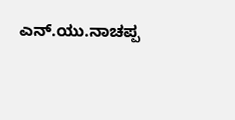ಎನ್.ಯು.ನಾಚಪ್ಪ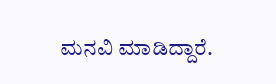ಮನವಿ ಮಾಡಿದ್ದಾರೆ.